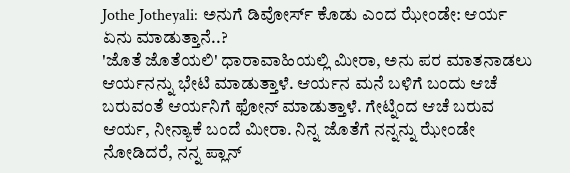Jothe Jotheyali: ಅನುಗೆ ಡಿವೋರ್ಸ್ ಕೊಡು ಎಂದ ಝೇಂಡೇ: ಆರ್ಯ ಏನು ಮಾಡುತ್ತಾನೆ..?
'ಜೊತೆ ಜೊತೆಯಲಿ' ಧಾರಾವಾಹಿಯಲ್ಲಿ ಮೀರಾ, ಅನು ಪರ ಮಾತನಾಡಲು ಆರ್ಯನನ್ನು ಭೇಟಿ ಮಾಡುತ್ತಾಳೆ. ಆರ್ಯನ ಮನೆ ಬಳಿಗೆ ಬಂದು ಆಚೆ ಬರುವಂತೆ ಆರ್ಯನಿಗೆ ಫೋನ್ ಮಾಡುತ್ತಾಳೆ. ಗೇಟ್ನಿಂದ ಆಚೆ ಬರುವ ಆರ್ಯ, ನೀನ್ಯಾಕೆ ಬಂದೆ ಮೀರಾ. ನಿನ್ನ ಜೊತೆಗೆ ನನ್ನನ್ನು ಝೇಂಡೇ ನೋಡಿದರೆ, ನನ್ನ ಪ್ಲಾನ್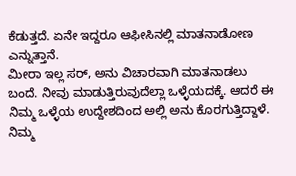ಕೆಡುತ್ತದೆ. ಏನೇ ಇದ್ದರೂ ಆಫೀಸಿನಲ್ಲಿ ಮಾತನಾಡೋಣ ಎನ್ನುತ್ತಾನೆ.
ಮೀರಾ ಇಲ್ಲ ಸರ್, ಅನು ವಿಚಾರವಾಗಿ ಮಾತನಾಡಲು ಬಂದೆ. ನೀವು ಮಾಡುತ್ತಿರುವುದೆಲ್ಲಾ ಒಳ್ಳೆಯದಕ್ಕೆ. ಆದರೆ ಈ ನಿಮ್ಮ ಒಳ್ಳೆಯ ಉದ್ದೇಶದಿಂದ ಅಲ್ಲಿ ಅನು ಕೊರಗುತ್ತಿದ್ದಾಳೆ. ನಿಮ್ಮ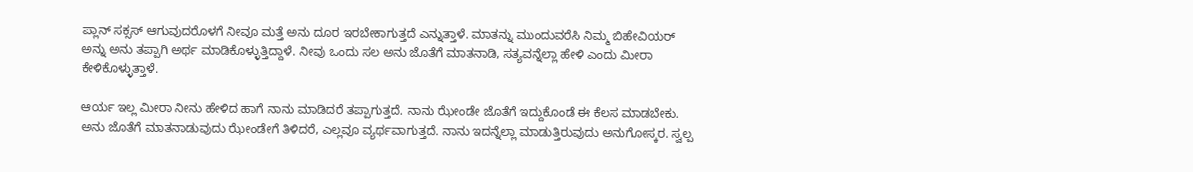ಪ್ಲಾನ್ ಸಕ್ಸಸ್ ಆಗುವುದರೊಳಗೆ ನೀವೂ ಮತ್ತೆ ಅನು ದೂರ ಇರಬೇಕಾಗುತ್ತದೆ ಎನ್ನುತ್ತಾಳೆ. ಮಾತನ್ನು ಮುಂದುವರೆಸಿ ನಿಮ್ಮ ಬಿಹೇವಿಯರ್ ಅನ್ನು ಅನು ತಪ್ಪಾಗಿ ಅರ್ಥ ಮಾಡಿಕೊಳ್ಳುತ್ತಿದ್ದಾಳೆ. ನೀವು ಒಂದು ಸಲ ಅನು ಜೊತೆಗೆ ಮಾತನಾಡಿ, ಸತ್ಯವನ್ನೆಲ್ಲಾ ಹೇಳಿ ಎಂದು ಮೀರಾ ಕೇಳಿಕೊಳ್ಳುತ್ತಾಳೆ.

ಆರ್ಯ ಇಲ್ಲ ಮೀರಾ ನೀನು ಹೇಳಿದ ಹಾಗೆ ನಾನು ಮಾಡಿದರೆ ತಪ್ಪಾಗುತ್ತದೆ. ನಾನು ಝೇಂಡೇ ಜೊತೆಗೆ ಇದ್ದುಕೊಂಡೆ ಈ ಕೆಲಸ ಮಾಡಬೇಕು. ಅನು ಜೊತೆಗೆ ಮಾತನಾಡುವುದು ಝೇಂಡೇಗೆ ತಿಳಿದರೆ, ಎಲ್ಲವೂ ವ್ಯರ್ಥವಾಗುತ್ತದೆ. ನಾನು ಇದನ್ನೆಲ್ಲಾ ಮಾಡುತ್ತಿರುವುದು ಅನುಗೋಸ್ಕರ. ಸ್ವಲ್ಪ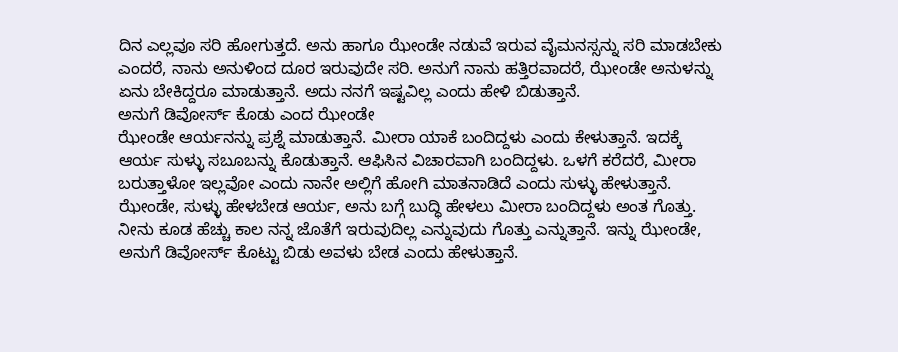ದಿನ ಎಲ್ಲವೂ ಸರಿ ಹೋಗುತ್ತದೆ. ಅನು ಹಾಗೂ ಝೇಂಡೇ ನಡುವೆ ಇರುವ ವೈಮನಸ್ಸನ್ನು ಸರಿ ಮಾಡಬೇಕು ಎಂದರೆ, ನಾನು ಅನುಳಿಂದ ದೂರ ಇರುವುದೇ ಸರಿ. ಅನುಗೆ ನಾನು ಹತ್ತಿರವಾದರೆ, ಝೇಂಡೇ ಅನುಳನ್ನು ಏನು ಬೇಕಿದ್ದರೂ ಮಾಡುತ್ತಾನೆ. ಅದು ನನಗೆ ಇಷ್ಟವಿಲ್ಲ ಎಂದು ಹೇಳಿ ಬಿಡುತ್ತಾನೆ.
ಅನುಗೆ ಡಿವೋರ್ಸ್ ಕೊಡು ಎಂದ ಝೇಂಡೇ
ಝೇಂಡೇ ಆರ್ಯನನ್ನು ಪ್ರಶ್ನೆ ಮಾಡುತ್ತಾನೆ. ಮೀರಾ ಯಾಕೆ ಬಂದಿದ್ದಳು ಎಂದು ಕೇಳುತ್ತಾನೆ. ಇದಕ್ಕೆ ಆರ್ಯ ಸುಳ್ಳು ಸಬೂಬನ್ನು ಕೊಡುತ್ತಾನೆ. ಆಫಿಸಿನ ವಿಚಾರವಾಗಿ ಬಂದಿದ್ದಳು. ಒಳಗೆ ಕರೆದರೆ, ಮೀರಾ ಬರುತ್ತಾಳೋ ಇಲ್ಲವೋ ಎಂದು ನಾನೇ ಅಲ್ಲಿಗೆ ಹೋಗಿ ಮಾತನಾಡಿದೆ ಎಂದು ಸುಳ್ಳು ಹೇಳುತ್ತಾನೆ.
ಝೇಂಡೇ, ಸುಳ್ಳು ಹೇಳಬೇಡ ಆರ್ಯ, ಅನು ಬಗ್ಗೆ ಬುದ್ಧಿ ಹೇಳಲು ಮೀರಾ ಬಂದಿದ್ದಳು ಅಂತ ಗೊತ್ತು. ನೀನು ಕೂಡ ಹೆಚ್ಚು ಕಾಲ ನನ್ನ ಜೊತೆಗೆ ಇರುವುದಿಲ್ಲ ಎನ್ನುವುದು ಗೊತ್ತು ಎನ್ನುತ್ತಾನೆ. ಇನ್ನು ಝೇಂಡೇ, ಅನುಗೆ ಡಿವೋರ್ಸ್ ಕೊಟ್ಟು ಬಿಡು ಅವಳು ಬೇಡ ಎಂದು ಹೇಳುತ್ತಾನೆ.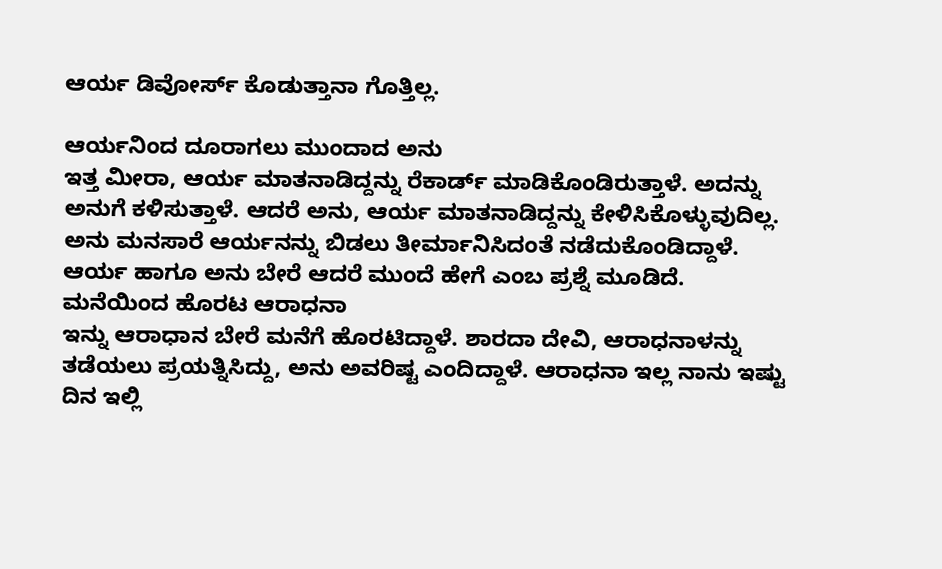ಆರ್ಯ ಡಿವೋರ್ಸ್ ಕೊಡುತ್ತಾನಾ ಗೊತ್ತಿಲ್ಲ.

ಆರ್ಯನಿಂದ ದೂರಾಗಲು ಮುಂದಾದ ಅನು
ಇತ್ತ ಮೀರಾ, ಆರ್ಯ ಮಾತನಾಡಿದ್ದನ್ನು ರೆಕಾರ್ಡ್ ಮಾಡಿಕೊಂಡಿರುತ್ತಾಳೆ. ಅದನ್ನು ಅನುಗೆ ಕಳಿಸುತ್ತಾಳೆ. ಆದರೆ ಅನು, ಆರ್ಯ ಮಾತನಾಡಿದ್ದನ್ನು ಕೇಳಿಸಿಕೊಳ್ಳುವುದಿಲ್ಲ. ಅನು ಮನಸಾರೆ ಆರ್ಯನನ್ನು ಬಿಡಲು ತೀರ್ಮಾನಿಸಿದಂತೆ ನಡೆದುಕೊಂಡಿದ್ದಾಳೆ. ಆರ್ಯ ಹಾಗೂ ಅನು ಬೇರೆ ಆದರೆ ಮುಂದೆ ಹೇಗೆ ಎಂಬ ಪ್ರಶ್ನೆ ಮೂಡಿದೆ.
ಮನೆಯಿಂದ ಹೊರಟ ಆರಾಧನಾ
ಇನ್ನು ಆರಾಧಾನ ಬೇರೆ ಮನೆಗೆ ಹೊರಟಿದ್ದಾಳೆ. ಶಾರದಾ ದೇವಿ, ಆರಾಧನಾಳನ್ನು ತಡೆಯಲು ಪ್ರಯತ್ನಿಸಿದ್ದು, ಅನು ಅವರಿಷ್ಟ ಎಂದಿದ್ದಾಳೆ. ಆರಾಧನಾ ಇಲ್ಲ ನಾನು ಇಷ್ಟು ದಿನ ಇಲ್ಲಿ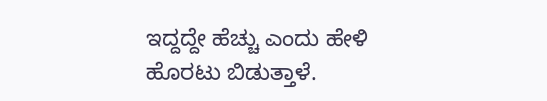ಇದ್ದದ್ದೇ ಹೆಚ್ಚು ಎಂದು ಹೇಳಿ ಹೊರಟು ಬಿಡುತ್ತಾಳೆ.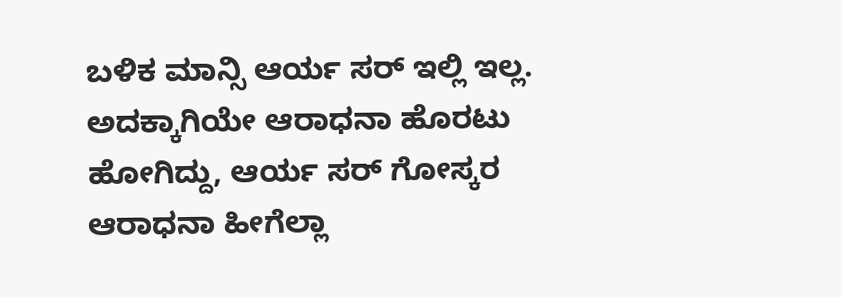ಬಳಿಕ ಮಾನ್ಸಿ ಆರ್ಯ ಸರ್ ಇಲ್ಲಿ ಇಲ್ಲ. ಅದಕ್ಕಾಗಿಯೇ ಆರಾಧನಾ ಹೊರಟು ಹೋಗಿದ್ದು, ಆರ್ಯ ಸರ್ ಗೋಸ್ಕರ ಆರಾಧನಾ ಹೀಗೆಲ್ಲಾ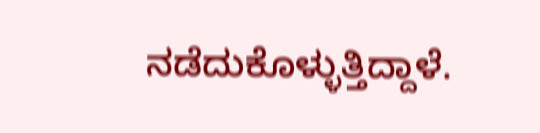ನಡೆದುಕೊಳ್ಳುತ್ತಿದ್ದಾಳೆ.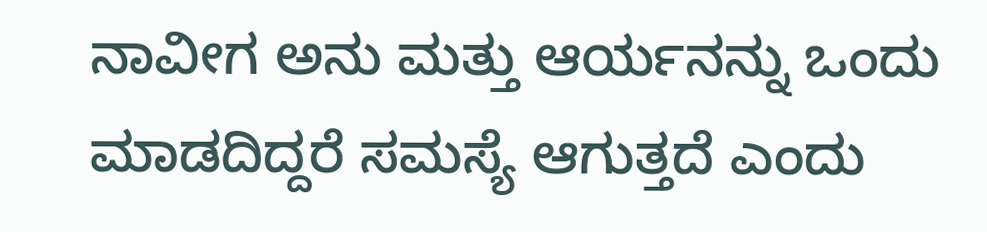ನಾವೀಗ ಅನು ಮತ್ತು ಆರ್ಯನನ್ನು ಒಂದು ಮಾಡದಿದ್ದರೆ ಸಮಸ್ಯೆ ಆಗುತ್ತದೆ ಎಂದು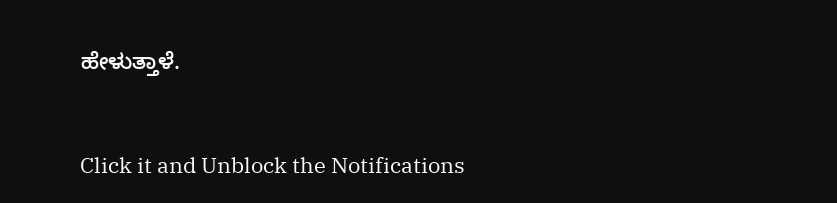ಹೇಳುತ್ತಾಳೆ.


Click it and Unblock the Notifications